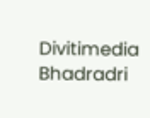Divitimedia
Bhadradri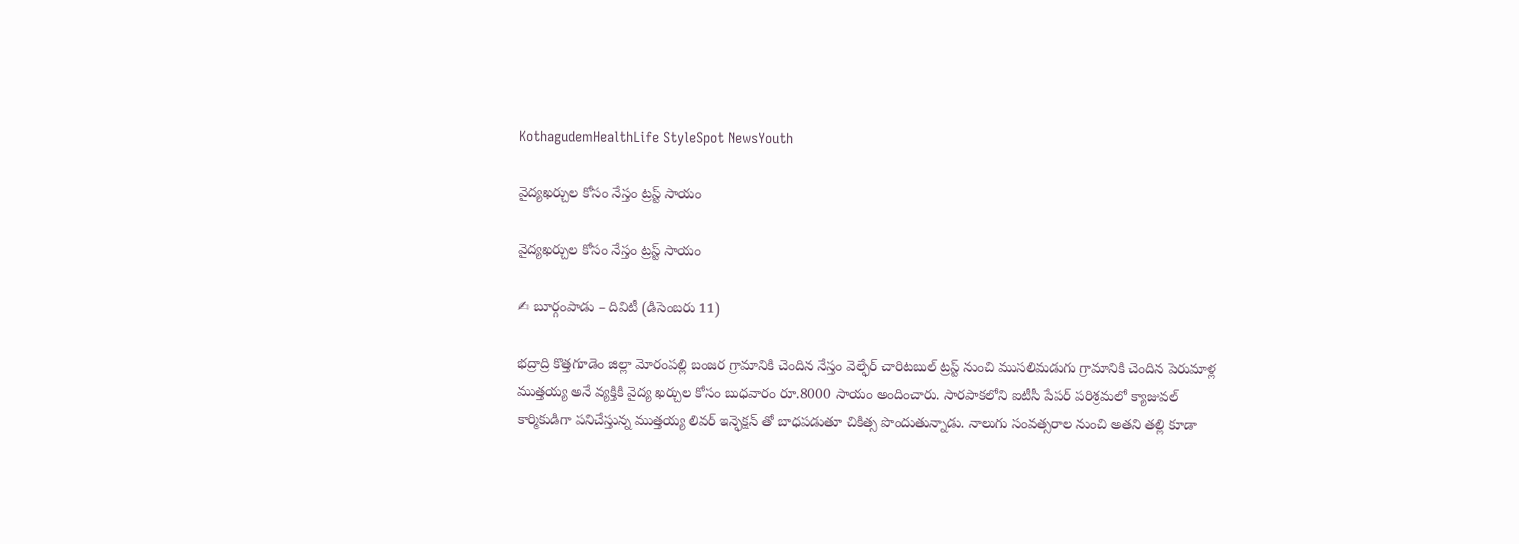KothagudemHealthLife StyleSpot NewsYouth

వైద్యఖర్చుల కోసం నేస్తం ట్రస్ట్ సాయం

వైద్యఖర్చుల కోసం నేస్తం ట్రస్ట్ సాయం

✍ బూర్గంపాడు – దివిటీ (డిసెంబరు 11)

భద్రాద్రి కొత్తగూడెం జిల్లా మోరంపల్లి బంజర గ్రామానికి చెందిన నేస్తం వెల్ఫేర్ చారిటబుల్ ట్రస్ట్ నుంచి ముసలిమడుగు గ్రామానికి చెందిన పెరుమాళ్ల ముత్తయ్య అనే వ్యక్తికి వైద్య ఖర్చుల కోసం బుధవారం రూ.8000 సాయం అందించారు. సారపాకలోని ఐటీసీ పేపర్ పరిశ్రమలో క్యాజువల్ కార్మికుడిగా పనిచేస్తున్న ముత్తయ్య లివర్ ఇన్ఫెక్షన్ తో బాధపడుతూ చికిత్స పొందుతున్నాడు. నాలుగు సంవత్సరాల నుంచి అతని తల్లి కూడా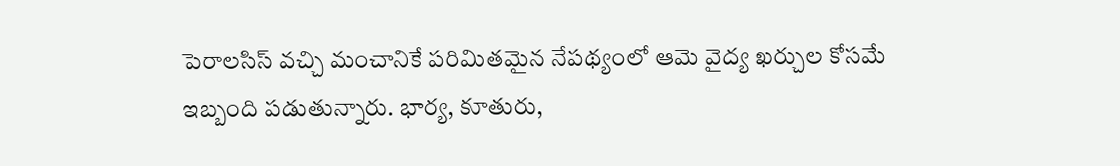పెరాలసిస్ వచ్చి మంచానికే పరిమితమైన నేపథ్యంలో ఆమె వైద్య ఖర్చుల కోసమే ఇబ్బంది పడుతున్నారు. భార్య, కూతురు,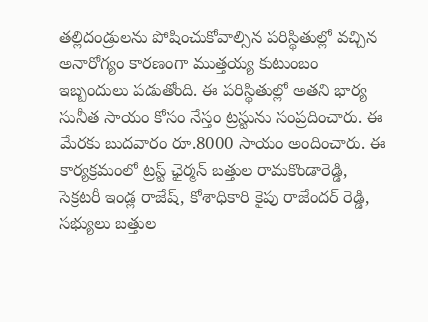తల్లిదండ్రులను పోషించుకోవాల్సిన పరిస్థితుల్లో వచ్చిన అనారోగ్యం కారణంగా ముత్తయ్య కుటుంబం ఇబ్బందులు పడుతోంది. ఈ పరిస్థితుల్లో అతని భార్య సునీత సాయం కోసం నేస్తం ట్రస్టును సంప్రదించారు. ఈ మేరకు బుదవారం రూ.8000 సాయం అందించారు. ఈ కార్యక్రమంలో ట్రస్ట్ ఛైర్మన్ బత్తుల రామకొండారెడ్డి, సెక్రటరీ ఇండ్ల రాజేష్, కోశాధికారి కైపు రాజేందర్ రెడ్డి, సభ్యులు బత్తుల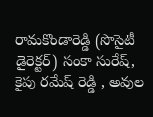రామకొండారెడ్డి (సొసైటీ డైరెక్టర్) సంకా సురేష్, కైపు రమేష్ రెడ్డి , అవుల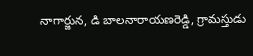నాగార్జున, డి బాలనారాయణరెడ్డి, గ్రామస్తుడు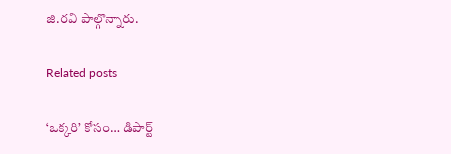జి.రవి పాల్గొన్నారు.

Related posts

‘ఒక్కరి’ కోసం… డిపార్ట్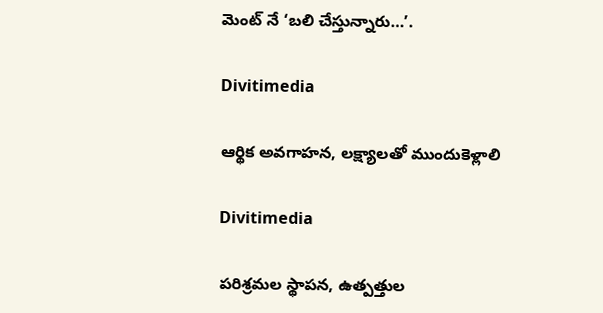మెంట్ నే ‘బలి చేస్తున్నారు…’.

Divitimedia

ఆర్థిక అవగాహన, లక్ష్యాలతో ముందుకెళ్లాలి

Divitimedia

పరిశ్రమల స్థాపన, ఉత్పత్తుల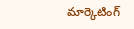మార్కెటింగ్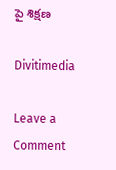పై శిక్షణ

Divitimedia

Leave a Comment